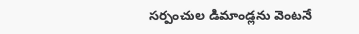సర్పంచుల డిమాండ్లను వెంటనే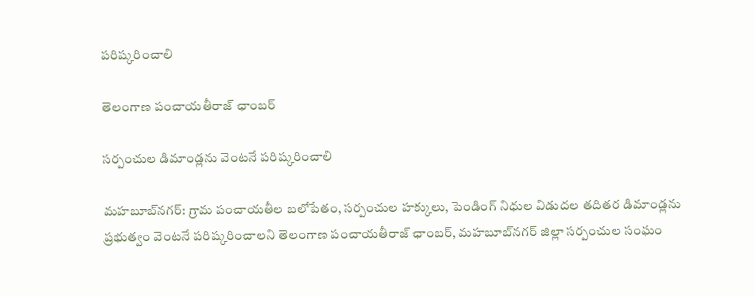పరిష్కరించాలి

తెలంగాణ పంచాయతీరాజ్ ఛాంబర్

సర్పంచుల డిమాండ్లను వెంటనే పరిష్కరించాలి

మహబూబ్‌నగర్: గ్రామ పంచాయతీల బలోపేతం, సర్పంచుల హక్కులు, పెండింగ్ నిధుల విడుదల తదితర డిమాండ్లను ప్రభుత్వం వెంటనే పరిష్కరించాలని తెలంగాణ పంచాయతీరాజ్ ఛాంబర్, మహబూబ్‌నగర్ జిల్లా సర్పంచుల సంఘం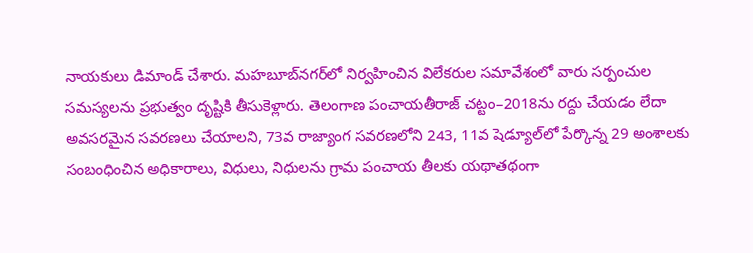నాయకులు డిమాండ్ చేశారు. మహబూబ్‌నగర్‌లో నిర్వహించిన విలేకరుల సమావేశంలో వారు సర్పంచుల సమస్యలను ప్రభుత్వం దృష్టికి తీసుకెళ్లారు. తెలంగాణ పంచాయతీరాజ్ చట్టం–2018ను రద్దు చేయడం లేదా అవసరమైన సవరణలు చేయాలని, 73వ రాజ్యాంగ సవరణలోని 243, 11వ షెడ్యూల్‌లో పేర్కొన్న 29 అంశాలకు సంబంధించిన అధికారాలు, విధులు, నిధులను గ్రామ పంచాయ తీలకు యథాతథంగా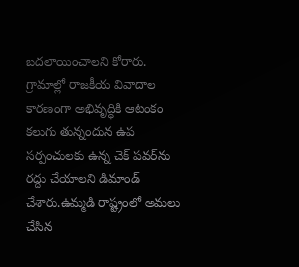బదలాయించాలని కోరారు. గ్రామాల్లో రాజకీయ వివాదాల కారణంగా అభివృద్ధికి ఆటంకం కలుగు తున్నందున ఉప సర్పంచులకు ఉన్న చెక్ పవర్‌ను రద్దు చేయాలని డిమాండ్ చేశారు.ఉమ్మడి రాష్ట్రంలో అమలు చేసిన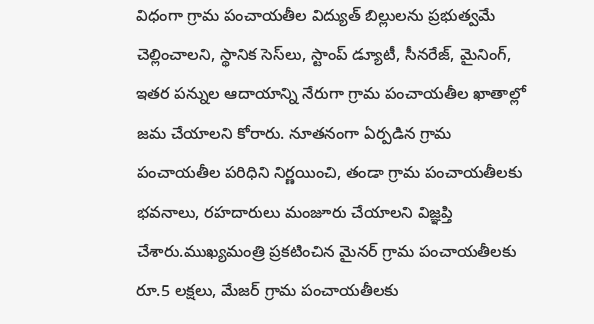విధంగా గ్రామ పంచాయతీల విద్యుత్ బిల్లులను ప్రభుత్వమే చెల్లించాలని, స్థానిక సెస్‌లు, స్టాంప్ డ్యూటీ, సీనరేజ్, మైనింగ్, ఇతర పన్నుల ఆదాయాన్ని నేరుగా గ్రామ పంచాయతీల ఖాతాల్లో జమ చేయాలని కోరారు. నూతనంగా ఏర్పడిన గ్రామ పంచాయతీల పరిధిని నిర్ణయించి, తండా గ్రామ పంచాయతీలకు భవనాలు, రహదారులు మంజూరు చేయాలని విజ్ఞప్తి చేశారు.ముఖ్యమంత్రి ప్రకటించిన మైనర్ గ్రామ పంచాయతీలకు రూ.5 లక్షలు, మేజర్ గ్రామ పంచాయతీలకు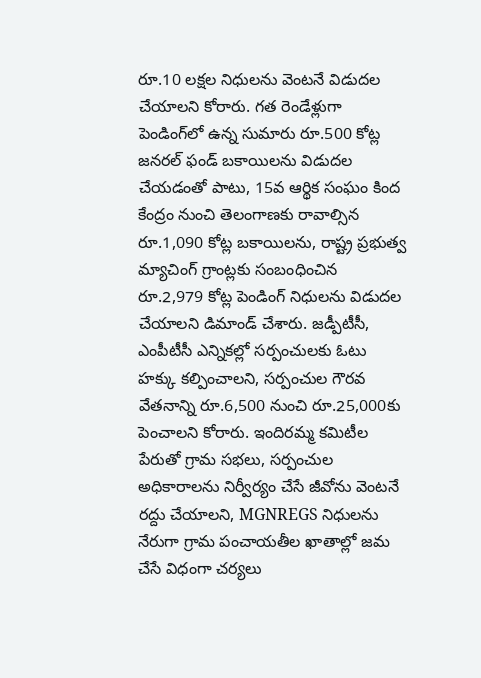రూ.10 లక్షల నిధులను వెంటనే విడుదల చేయాలని కోరారు. గత రెండేళ్లుగా పెండింగ్‌లో ఉన్న సుమారు రూ.500 కోట్ల జనరల్ ఫండ్ బకాయిలను విడుదల చేయడంతో పాటు, 15వ ఆర్థిక సంఘం కింద కేంద్రం నుంచి తెలంగాణకు రావాల్సిన రూ.1,090 కోట్ల బకాయిలను, రాష్ట్ర ప్రభుత్వ మ్యాచింగ్ గ్రాంట్లకు సంబంధించిన రూ.2,979 కోట్ల పెండింగ్ నిధులను విడుదల చేయాలని డిమాండ్ చేశారు. జడ్పీటీసీ, ఎంపీటీసీ ఎన్నికల్లో సర్పంచులకు ఓటు హక్కు కల్పించాలని, సర్పంచుల గౌరవ వేతనాన్ని రూ.6,500 నుంచి రూ.25,000కు పెంచాలని కోరారు. ఇందిరమ్మ కమిటీల పేరుతో గ్రామ సభలు, సర్పంచుల అధికారాలను నిర్వీర్యం చేసే జీవోను వెంటనే రద్దు చేయాలని, MGNREGS నిధులను నేరుగా గ్రామ పంచాయతీల ఖాతాల్లో జమ చేసే విధంగా చర్యలు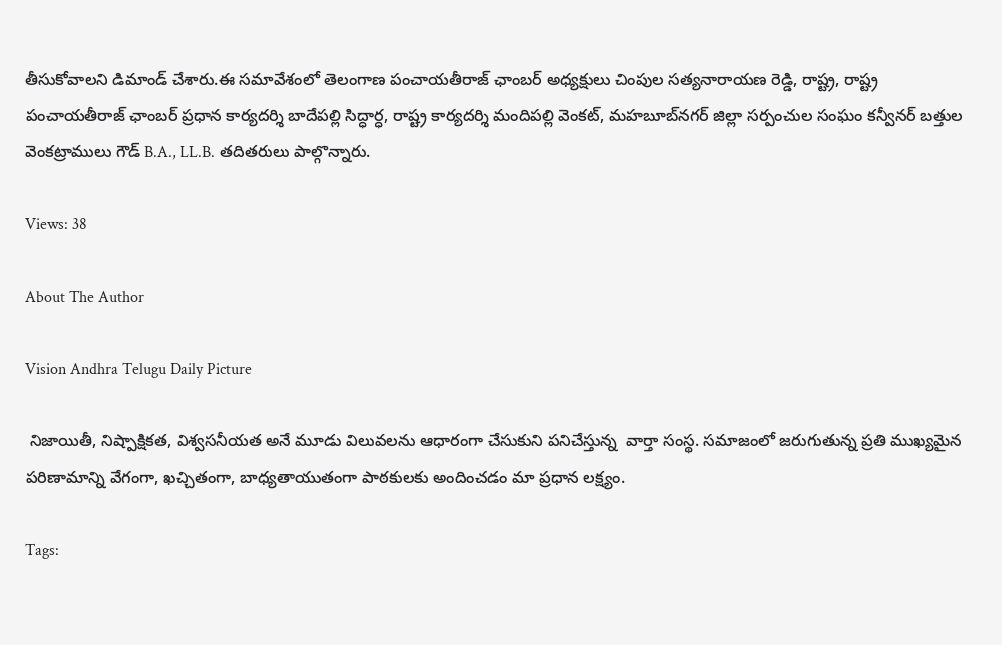తీసుకోవాలని డిమాండ్ చేశారు.ఈ సమావేశంలో తెలంగాణ పంచాయతీరాజ్ ఛాంబర్ అధ్యక్షులు చింపుల సత్యనారాయణ రెడ్డి, రాష్ట్ర, రాష్ట్ర పంచాయతీరాజ్ ఛాంబర్ ప్రధాన కార్యదర్శి బాదేపల్లి సిద్ధార్ధ, రాష్ట్ర కార్యదర్శి మందిపల్లి వెంకట్, మహబూబ్‌నగర్ జిల్లా సర్పంచుల సంఘం కన్వీనర్ బత్తుల వెంకట్రాములు గౌడ్ B.A., LL.B. తదితరులు పాల్గొన్నారు.

Views: 38

About The Author

Vision Andhra Telugu Daily Picture

 నిజాయితీ, నిష్పాక్షికత, విశ్వసనీయత అనే మూడు విలువలను ఆధారంగా చేసుకుని పనిచేస్తున్న  వార్తా సంస్థ. సమాజంలో జరుగుతున్న ప్రతి ముఖ్యమైన పరిణామాన్ని వేగంగా, ఖచ్చితంగా, బాధ్యతాయుతంగా పాఠకులకు అందించడం మా ప్రధాన లక్ష్యం.

Tags: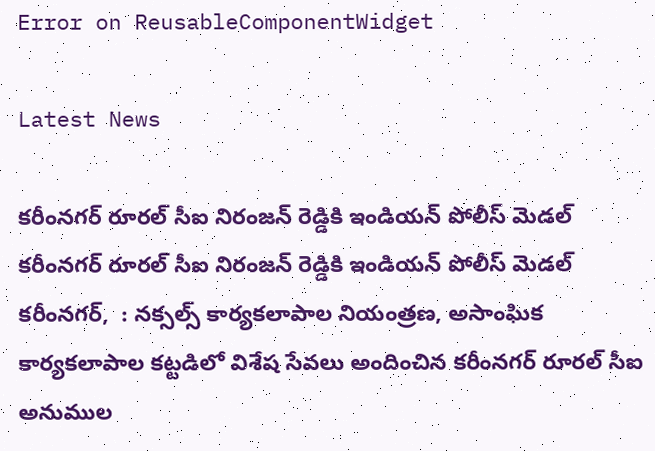Error on ReusableComponentWidget

Latest News

కరీంనగర్ రూరల్ సీఐ నిరంజన్ రెడ్డికి ఇండియన్ పోలీస్ మెడల్ కరీంనగర్ రూరల్ సీఐ నిరంజన్ రెడ్డికి ఇండియన్ పోలీస్ మెడల్
కరీంనగర్,  : నక్సల్స్ కార్యకలాపాల నియంత్రణ, అసాంఘిక కార్యకలాపాల కట్టడిలో విశేష సేవలు అందించిన కరీంనగర్ రూరల్ సీఐ అనుముల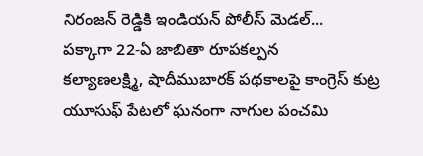నిరంజన్ రెడ్డికి ఇండియన్ పోలీస్ మెడల్...
పక్కాగా 22-ఏ జాబితా రూపకల్పన
కల్యాణలక్ష్మి, షాదీముబారక్ పథకాలపై కాంగ్రెస్ కుట్ర
యూసుఫ్ పేటలో ఘనంగా నాగుల పంచమి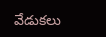వేడుకలు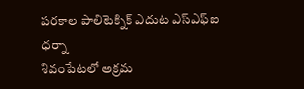పరకాల పాలిటెక్నిక్ ఎదుట ఎస్ఎఫ్ఐ ధర్నా
శివంపేటలో అక్రమ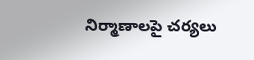నిర్మాణాలపై చర్యలు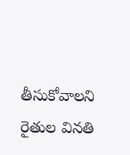తీసుకోవాలని రైతుల వినతి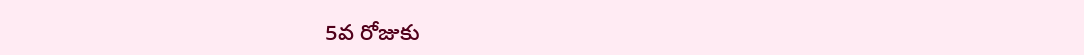5వ రోజుకు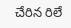చేరిన రిలే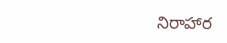నిరాహార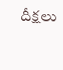దీక్షలు